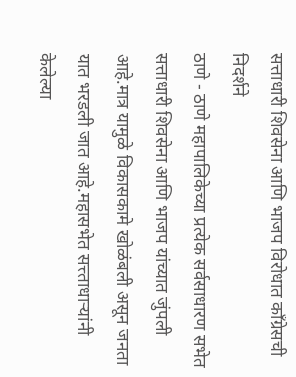सत्ताधारी शिवसेना आणि भाजप विरोधात काँग्रेसची निदर्शने
ठाणे - ठाणे महापालिकेच्या प्रत्येक सर्वसाधारण सभेत सत्ताधारी शिवसेना आणि भाजप यांच्यात जुंपली आहे.मात्र यामुळे विकासकामे खोळंबली असून जनता यात भरडली जात आहे.महासभेत सत्त्ताधाऱ्यांनी केलेल्या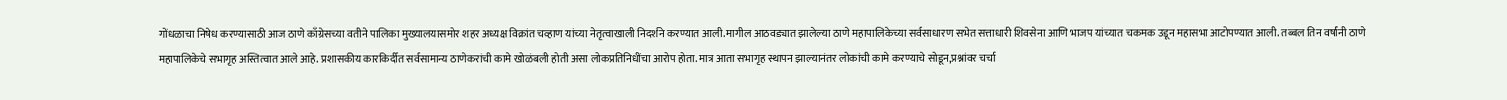गोंधळाचा निषेध करण्यासाठी आज ठाणे काँग्रेसच्या वतीने पालिका मुख्यालयासमोर शहर अध्यक्ष विक्रांत चव्हाण यांच्या नेतृत्वाखाली निदर्शने करण्यात आली.मागील आठवड्यात झालेल्या ठाणे महापालिकेच्या सर्वसाधारण सभेत सत्ताधारी शिवसेना आणि भाजप यांच्यात चकमक उडून महासभा आटोपण्यात आली. तब्बल तिन वर्षांनी ठाणे महापालिकेचे सभागृह अस्तित्वात आले आहे. प्रशासकीय कारकिर्दीत सर्वसामान्य ठाणेकरांची कामे खोळंबली होती असा लोकप्रतिनिधींचा आरोप होता. मात्र आता सभागृह स्थापन झाल्यानंतर लोकांची कामे करण्याचे सोडून,प्रश्नांवर चर्चा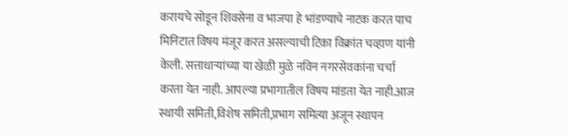करायचे सोडून शिवसेना व भाजपा हे भांडण्याचे नाटक करत पाच मिनिटात विषय मंजूर करत असल्याची टिका विक्रांत चव्हाण यांनी केली. सत्ताधाऱ्यांच्या या खेळी मुळे नविन नगरसेवकांना चर्चा करता येत नाही. आपल्या प्रभागातील विषय मांडता येत नाही.आज स्थायी समिती,विशेष समिती,प्रभाग समित्या अजून स्थापन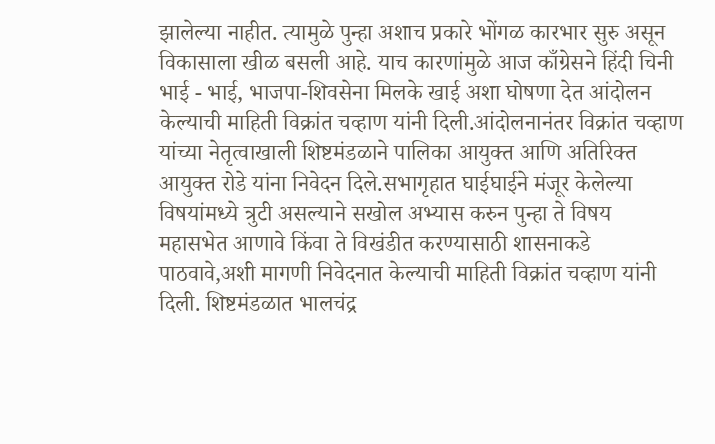झालेल्या नाहीत. त्यामुळे पुन्हा अशाच प्रकारे भोंगळ कारभार सुरु असून विकासाला खीळ बसली आहे. याच कारणांमुळे आज काँग्रेसने हिंदी चिनी भाई - भाई, भाजपा-शिवसेना मिलके खाई अशा घोषणा देत आंदोलन केल्याची माहिती विक्रांत चव्हाण यांनी दिली.आंदोलनानंतर विक्रांत चव्हाण यांच्या नेतृत्वाखाली शिष्टमंडळाने पालिका आयुक्त आणि अतिरिक्त आयुक्त रोडे यांना निवेदन दिले.सभागृहात घाईघाईने मंजूर केलेल्या विषयांमध्ये त्रुटी असल्याने सखोल अभ्यास करुन पुन्हा ते विषय महासभेत आणावे किंवा ते विखंडीत करण्यासाठी शासनाकडे पाठवावे,अशी मागणी निवेदनात केल्याची माहिती विक्रांत चव्हाण यांनी दिली. शिष्टमंडळात भालचंद्र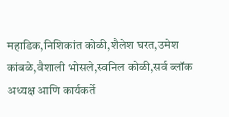महाडिक,निशिकांत कोळी,शैलेश घरत,उमेश कांबळे,वैशाली भोसले,स्वनिल कोळी,सर्व ब्लॉक अध्यक्ष आणि कार्यकर्ते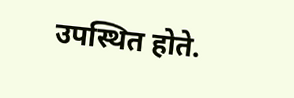उपस्थित होते.